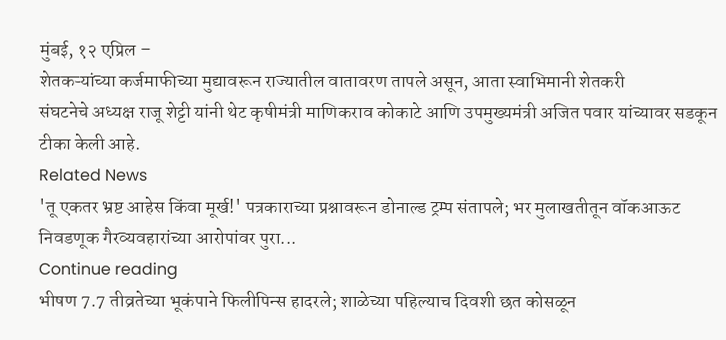मुंबई, १२ एप्रिल –
शेतकऱ्यांच्या कर्जमाफीच्या मुद्यावरून राज्यातील वातावरण तापले असून, आता स्वाभिमानी शेतकरी
संघटनेचे अध्यक्ष राजू शेट्टी यांनी थेट कृषीमंत्री माणिकराव कोकाटे आणि उपमुख्यमंत्री अजित पवार यांच्यावर सडकून टीका केली आहे.
Related News
'तू एकतर भ्रष्ट आहेस किंवा मूर्ख!' पत्रकाराच्या प्रश्नावरून डोनाल्ड ट्रम्प संतापले; भर मुलाखतीतून वॉकआऊट
निवडणूक गैरव्यवहारांच्या आरोपांवर पुरा...
Continue reading
भीषण 7.7 तीव्रतेच्या भूकंपाने फिलीपिन्स हादरले; शाळेच्या पहिल्याच दिवशी छत कोसळून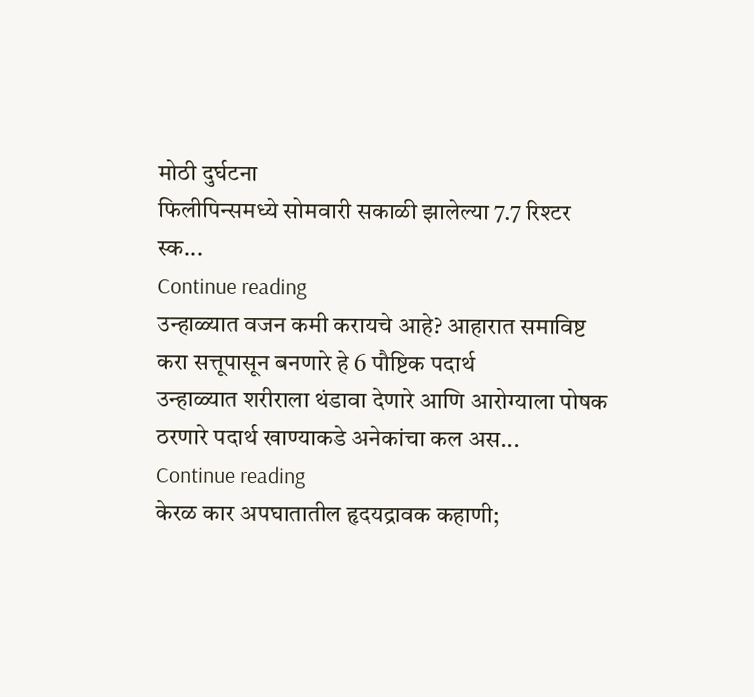मोठी दुर्घटना
फिलीपिन्समध्ये सोमवारी सकाळी झालेल्या 7.7 रिश्टर स्क...
Continue reading
उन्हाळ्यात वजन कमी करायचे आहे? आहारात समाविष्ट करा सत्तूपासून बनणारे हे 6 पौष्टिक पदार्थ
उन्हाळ्यात शरीराला थंडावा देणारे आणि आरोग्याला पोषक ठरणारे पदार्थ खाण्याकडे अनेकांचा कल अस...
Continue reading
केरळ कार अपघातातील हृदयद्रावक कहाणी;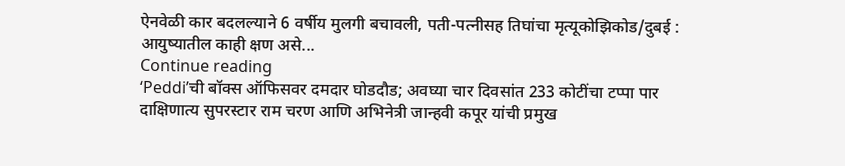ऐनवेळी कार बदलल्याने 6 वर्षीय मुलगी बचावली, पती-पत्नीसह तिघांचा मृत्यूकोझिकोड/दुबई : आयुष्यातील काही क्षण असे...
Continue reading
‘Peddi’ची बॉक्स ऑफिसवर दमदार घोडदौड; अवघ्या चार दिवसांत 233 कोटींचा टप्पा पार
दाक्षिणात्य सुपरस्टार राम चरण आणि अभिनेत्री जान्हवी कपूर यांची प्रमुख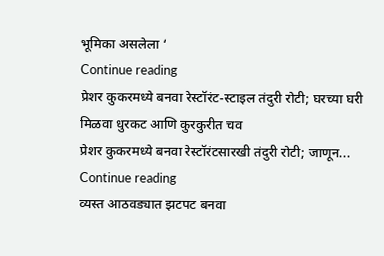भूमिका असलेला ‘
Continue reading
प्रेशर कुकरमध्ये बनवा रेस्टॉरंट-स्टाइल तंदुरी रोटी; घरच्या घरी मिळवा धुरकट आणि कुरकुरीत चव
प्रेशर कुकरमध्ये बनवा रेस्टॉरंटसारखी तंदुरी रोटी; जाणून...
Continue reading
व्यस्त आठवड्यात झटपट बनवा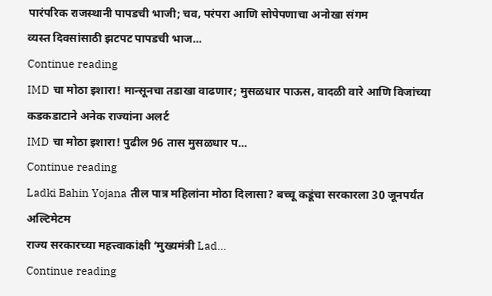पारंपरिक राजस्थानी पापडची भाजी; चव, परंपरा आणि सोपेपणाचा अनोखा संगम
व्यस्त दिवसांसाठी झटपट पापडची भाज...
Continue reading
IMD चा मोठा इशारा! मान्सूनचा तडाखा वाढणार; मुसळधार पाऊस, वादळी वारे आणि विजांच्या कडकडाटाने अनेक राज्यांना अलर्ट
IMD चा मोठा इशारा! पुढील 96 तास मुसळधार प...
Continue reading
Ladki Bahin Yojana तील पात्र महिलांना मोठा दिलासा? बच्चू कडूंचा सरकारला 30 जूनपर्यंत अल्टिमेटम
राज्य सरकारच्या महत्त्वाकांक्षी ‘मुख्यमंत्री Lad...
Continue reading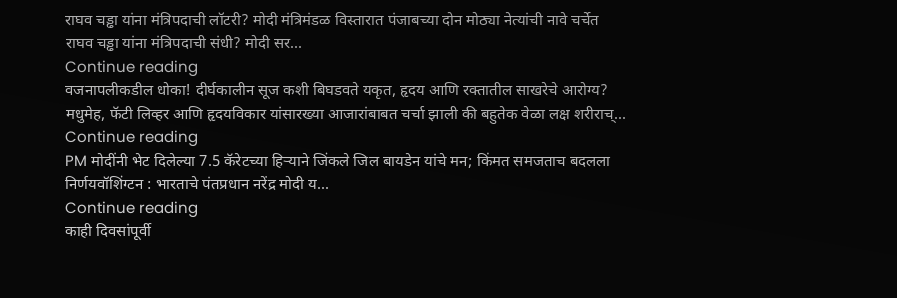राघव चड्ढा यांना मंत्रिपदाची लॉटरी? मोदी मंत्रिमंडळ विस्तारात पंजाबच्या दोन मोठ्या नेत्यांची नावे चर्चेत
राघव चड्ढा यांना मंत्रिपदाची संधी? मोदी सर...
Continue reading
वजनापलीकडील धोका! दीर्घकालीन सूज कशी बिघडवते यकृत, हृदय आणि रक्तातील साखरेचे आरोग्य?
मधुमेह, फॅटी लिव्हर आणि हृदयविकार यांसारख्या आजारांबाबत चर्चा झाली की बहुतेक वेळा लक्ष शरीराच्...
Continue reading
PM मोदींनी भेट दिलेल्या 7.5 कॅरेटच्या हिऱ्याने जिंकले जिल बायडेन यांचे मन; किंमत समजताच बदलला निर्णयवॉशिंग्टन : भारताचे पंतप्रधान नरेंद्र मोदी य...
Continue reading
काही दिवसांपूर्वी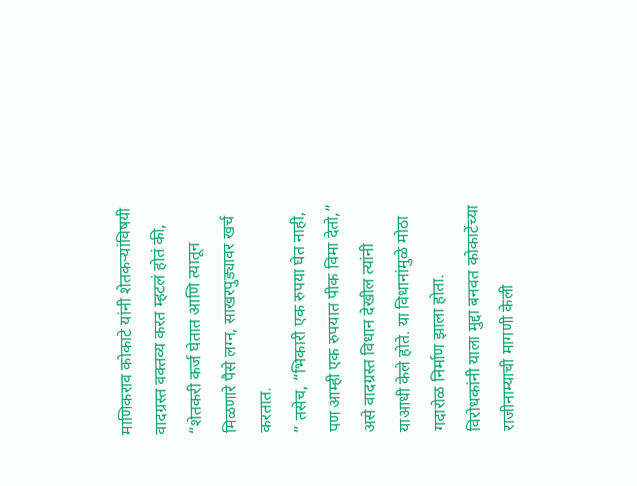माणिकराव कोकाटे यांनी शेतकऱ्यांविषयी वादग्रस्त वक्तव्य करत म्हटलं होतं की,
“शेतकरी कर्ज घेतात आणि त्यातून मिळणारे पैसे लग्न, साखरपुड्यावर खर्च करतात.
” तसेच, “भिकारी एक रुपया घेत नाही, पण आम्ही एक रुपयात पीक विमा देतो,”
असे वादग्रस्त विधान देखील त्यांनी याआधी केले होते. या विधानांमुळे मोठा गदारोळ निर्माण झाला होता.
विरोधकांनी याला मुद्दा बनवत कोकाटेंच्या राजीनाम्याची मागणी केली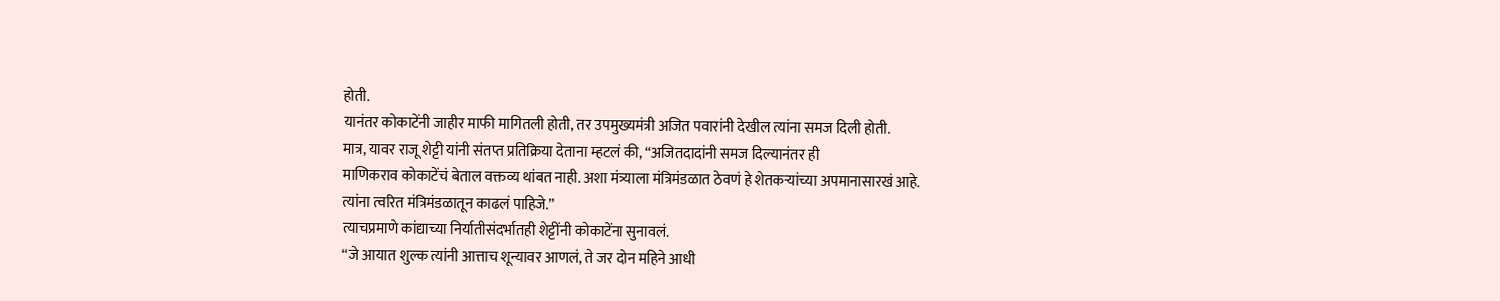होती.
यानंतर कोकाटेंनी जाहीर माफी मागितली होती, तर उपमुख्यमंत्री अजित पवारांनी देखील त्यांना समज दिली होती.
मात्र, यावर राजू शेट्टी यांनी संतप्त प्रतिक्रिया देताना म्हटलं की, “अजितदादांनी समज दिल्यानंतर ही
माणिकराव कोकाटेंचं बेताल वक्तव्य थांबत नाही. अशा मंत्र्याला मंत्रिमंडळात ठेवणं हे शेतकऱ्यांच्या अपमानासारखं आहे.
त्यांना त्वरित मंत्रिमंडळातून काढलं पाहिजे.”
त्याचप्रमाणे कांद्याच्या निर्यातीसंदर्भातही शेट्टींनी कोकाटेंना सुनावलं.
“जे आयात शुल्क त्यांनी आत्ताच शून्यावर आणलं, ते जर दोन महिने आधी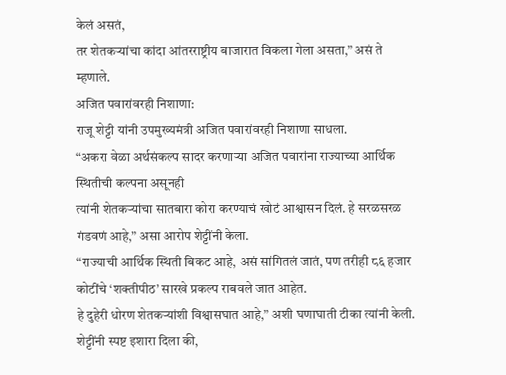केलं असतं,
तर शेतकऱ्यांचा कांदा आंतरराष्ट्रीय बाजारात विकला गेला असता,” असं ते म्हणाले.
अजित पवारांवरही निशाणा:
राजू शेट्टी यांनी उपमुख्यमंत्री अजित पवारांवरही निशाणा साधला.
“अकरा वेळा अर्थसंकल्प सादर करणाऱ्या अजित पवारांना राज्याच्या आर्थिक स्थितीची कल्पना असूनही
त्यांनी शेतकऱ्यांचा सातबारा कोरा करण्याचं खोटं आश्वासन दिलं. हे सरळसरळ गंडवणं आहे,” असा आरोप शेट्टींनी केला.
“राज्याची आर्थिक स्थिती बिकट आहे, असं सांगितलं जातं, पण तरीही ८६ हजार कोटींचे ‘शक्तीपीठ’ सारखे प्रकल्प राबवले जात आहेत.
हे दुहेरी धोरण शेतकऱ्यांशी विश्वासघात आहे,” अशी घणाघाती टीका त्यांनी केली.
शेट्टींनी स्पष्ट इशारा दिला की,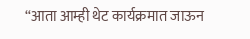“आता आम्ही थेट कार्यक्रमात जाऊन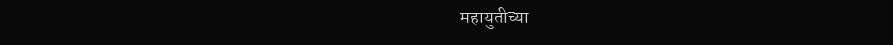महायुतीच्या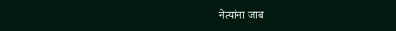नेत्यांना जाब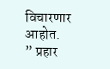विचारणार आहोत.
” प्रहार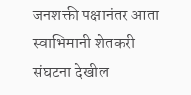जनशक्ती पक्षानंतर आता स्वाभिमानी शेतकरी संघटना देखील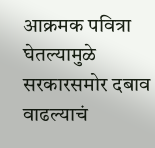आक्रमक पवित्रा घेतल्यामुळे सरकारसमोर दबाव वाढल्याचं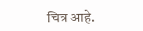चित्र आहे.